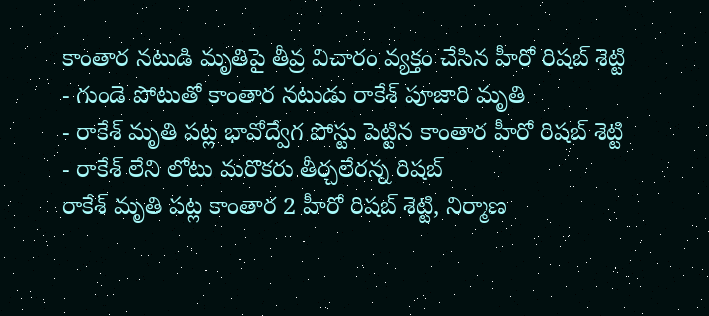కాంతార నటుడి మృతిపై తీవ్ర విచారం వ్యక్తం చేసిన హీరో రిషబ్ శెట్టి
- గుండె పోటుతో కాంతార నటుడు రాకేశ్ పూజారి మృతి
- రాకేశ్ మృతి పట్ల భావోద్వేగ పోస్టు పెట్టిన కాంతార హీరో రిషబ్ శెట్టి
- రాకేశ్ లేని లోటు మరొకరు తీర్చలేరన్న రిషబ్
రాకేశ్ మృతి పట్ల కాంతార 2 హీరో రిషబ్ శెట్టి, నిర్మాణ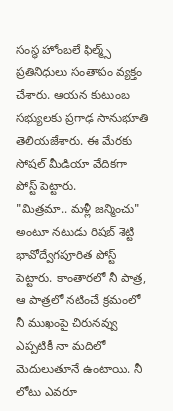సంస్థ హోంబలే ఫిల్మ్స్ ప్రతినిధులు సంతాపం వ్యక్తం చేశారు. ఆయన కుటుంబ సభ్యులకు ప్రగాఢ సానుభూతి తెలియజేశారు. ఈ మేరకు సోషల్ మీడియా వేదికగా పోస్ట్ పెట్టారు.
"మిత్రమా.. మళ్లీ జన్మించు" అంటూ నటుడు రిషబ్ శెట్టి భావోద్వేగపూరిత పోస్ట్ పెట్టారు. కాంతారలో నీ పాత్ర, ఆ పాత్రలో నటించే క్రమంలో నీ ముఖంపై చిరునవ్వు ఎప్పటికీ నా మదిలో మెదులుతూనే ఉంటాయి. నీ లోటు ఎవరూ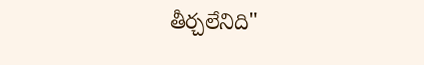తీర్చలేనిది"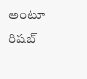అంటూ రిషబ్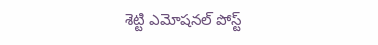శెట్టి ఎమోషనల్ పోస్ట్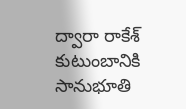ద్వారా రాకేశ్ కుటుంబానికి సానుభూతి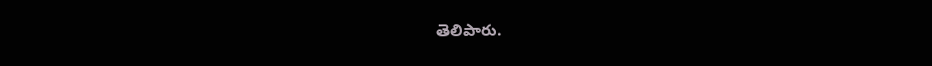తెలిపారు.